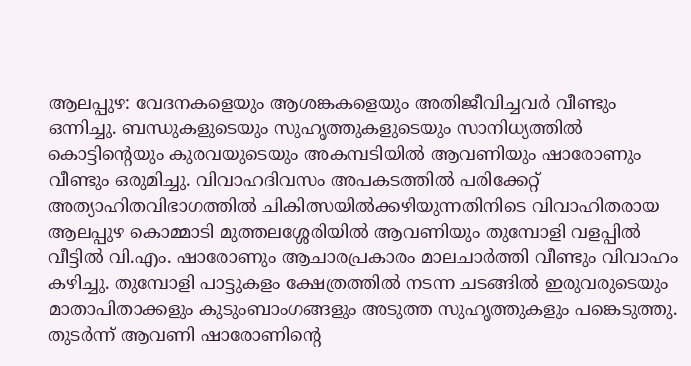ആലപ്പുഴ: വേദനകളെയും ആശങ്കകളെയും അതിജീവിച്ചവർ വീണ്ടും ഒന്നിച്ചു. ബന്ധുകളുടെയും സുഹൃത്തുകളുടെയും സാനിധ്യത്തിൽ കൊട്ടിന്റെയും കുരവയുടെയും അകമ്പടിയിൽ ആവണിയും ഷാരോണും വീണ്ടും ഒരുമിച്ചു. വിവാഹദിവസം അപകടത്തിൽ പരിക്കേറ്റ് അത്യാഹിതവിഭാഗത്തിൽ ചികിത്സയിൽക്കഴിയുന്നതിനിടെ വിവാഹിതരായ ആലപ്പുഴ കൊമ്മാടി മുത്തലശ്ശേരിയിൽ ആവണിയും തുമ്പോളി വളപ്പിൽ വീട്ടിൽ വി.എം. ഷാരോണും ആചാരപ്രകാരം മാലചാർത്തി വീണ്ടും വിവാഹം കഴിച്ചു. തുമ്പോളി പാട്ടുകളം ക്ഷേത്രത്തിൽ നടന്ന ചടങ്ങിൽ ഇരുവരുടെയും മാതാപിതാക്കളും കുടുംബാംഗങ്ങളും അടുത്ത സുഹൃത്തുകളും പങ്കെടുത്തു. തുടർന്ന് ആവണി ഷാരോണിന്റെ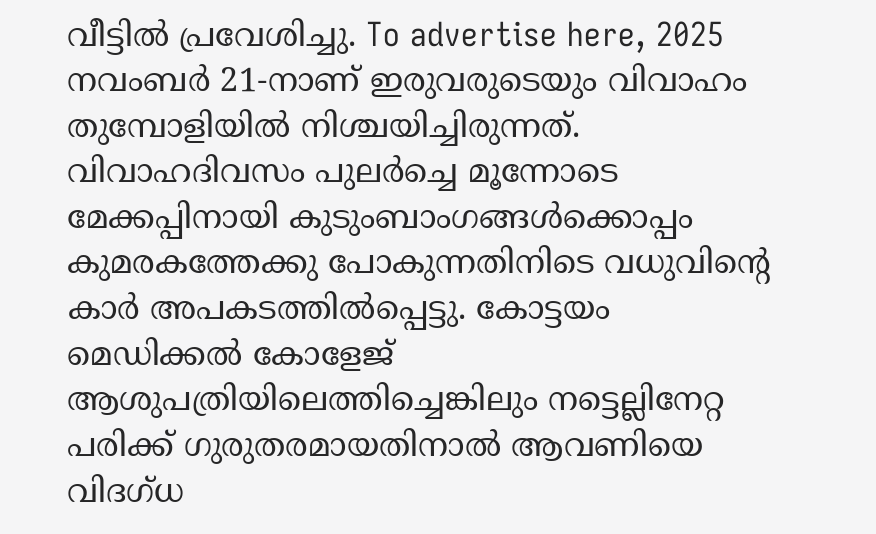വീട്ടിൽ പ്രവേശിച്ചു. To advertise here, 2025 നവംബർ 21-നാണ് ഇരുവരുടെയും വിവാഹം തുമ്പോളിയിൽ നിശ്ചയിച്ചിരുന്നത്. വിവാഹദിവസം പുലർച്ചെ മൂന്നോടെ മേക്കപ്പിനായി കുടുംബാംഗങ്ങൾക്കൊപ്പം കുമരകത്തേക്കു പോകുന്നതിനിടെ വധുവിന്റെ കാർ അപകടത്തിൽപ്പെട്ടു. കോട്ടയം മെഡിക്കൽ കോളേജ് ആശുപത്രിയിലെത്തിച്ചെങ്കിലും നട്ടെല്ലിനേറ്റ പരിക്ക് ഗുരുതരമായതിനാൽ ആവണിയെ വിദഗ്ധ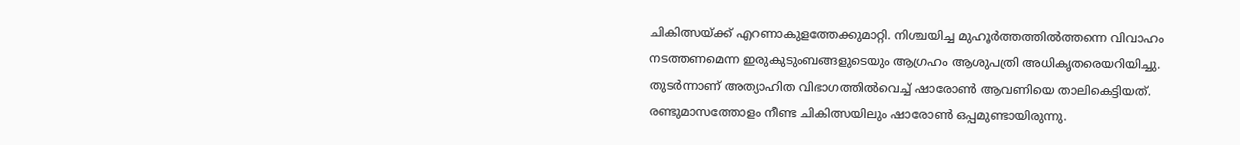ചികിത്സയ്ക്ക് എറണാകുളത്തേക്കുമാറ്റി. നിശ്ചയിച്ച മുഹൂർത്തത്തിൽത്തന്നെ വിവാഹം നടത്തണമെന്ന ഇരുകുടുംബങ്ങളുടെയും ആഗ്രഹം ആശുപത്രി അധികൃതരെയറിയിച്ചു. തുടർന്നാണ് അത്യാഹിത വിഭാഗത്തിൽവെച്ച് ഷാരോൺ ആവണിയെ താലികെട്ടിയത്. രണ്ടുമാസത്തോളം നീണ്ട ചികിത്സയിലും ഷാരോൺ ഒപ്പമുണ്ടായിരുന്നു.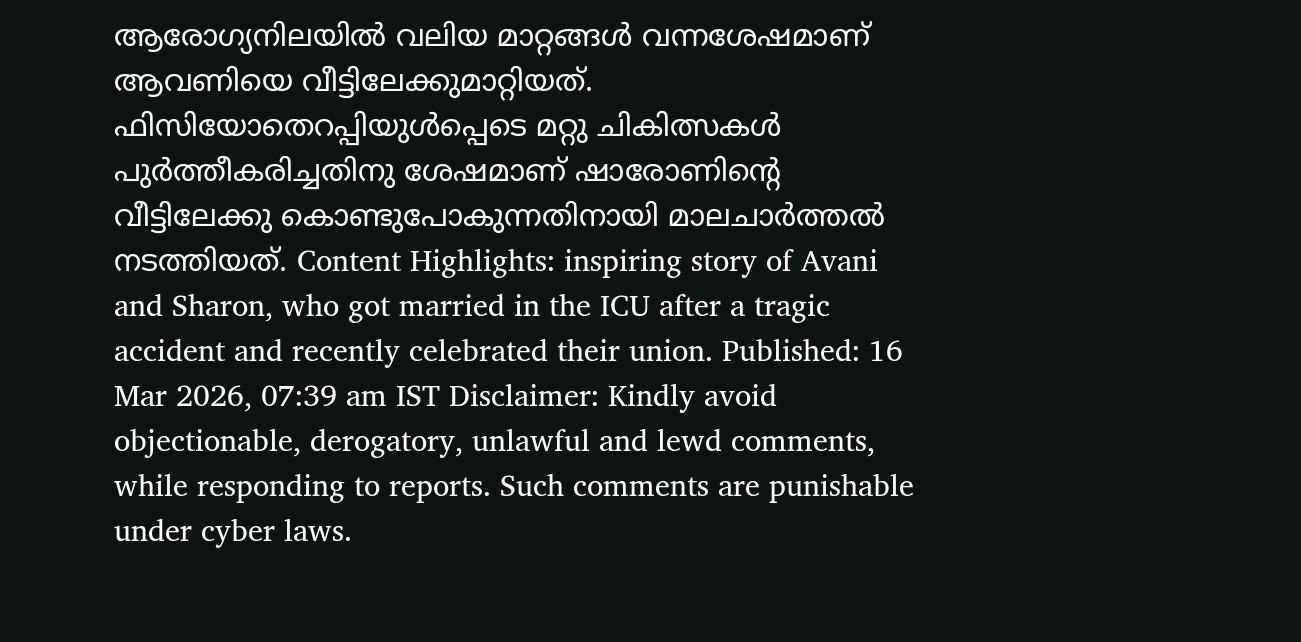ആരോഗ്യനിലയിൽ വലിയ മാറ്റങ്ങൾ വന്നശേഷമാണ് ആവണിയെ വീട്ടിലേക്കുമാറ്റിയത്. ഫിസിയോതെറപ്പിയുൾപ്പെടെ മറ്റു ചികിത്സകൾ പുർത്തീകരിച്ചതിനു ശേഷമാണ് ഷാരോണിന്റെ വീട്ടിലേക്കു കൊണ്ടുപോകുന്നതിനായി മാലചാർത്തൽ നടത്തിയത്. Content Highlights: inspiring story of Avani and Sharon, who got married in the ICU after a tragic accident and recently celebrated their union. Published: 16 Mar 2026, 07:39 am IST Disclaimer: Kindly avoid objectionable, derogatory, unlawful and lewd comments, while responding to reports. Such comments are punishable under cyber laws.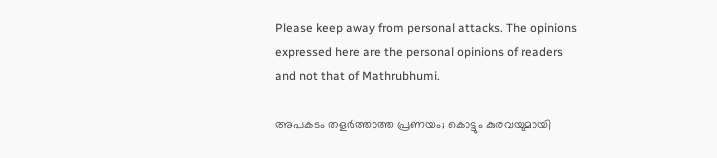Please keep away from personal attacks. The opinions expressed here are the personal opinions of readers and not that of Mathrubhumi.

അപകടം തളർത്താത്ത പ്രണയം; കൊട്ടും കുരവയുമായി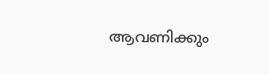ആവണിക്കും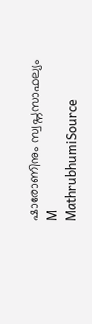ഷാരോണിനും സ്വപ്നസാഫല്യം
M
MathrubhumiSource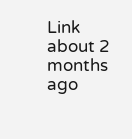Link
about 2 months ago